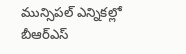మున్సిపల్ ఎన్నికల్లో బీఆర్ఎస్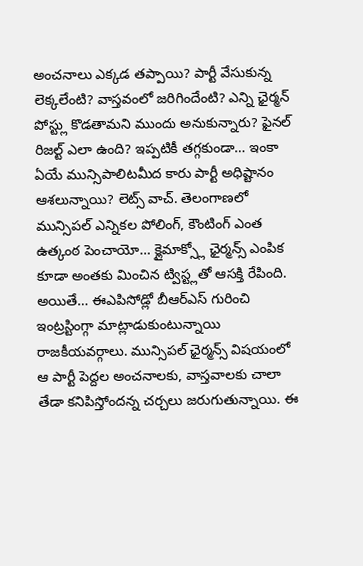అంచనాలు ఎక్కడ తప్పాయి? పార్టీ వేసుకున్న లెక్కలేంటి? వాస్తవంలో జరిగిందేంటి? ఎన్ని ఛైర్మన్ పోస్ట్లు కొడతామని ముందు అనుకున్నారు? ఫైనల్ రిజల్ట్ ఎలా ఉంది? ఇప్పటికీ తగ్గకుండా… ఇంకా ఏయే మున్సిపాలిటమీద కారు పార్టీ అధిష్టానం ఆశలున్నాయి? లెట్స్ వాచ్. తెలంగాణలో మున్సిపల్ ఎన్నికల పోలింగ్, కౌంటింగ్ ఎంత ఉత్కంఠ పెంచాయో… క్లైమాక్స్లో ఛైర్మన్స్ ఎంపిక కూడా అంతకు మించిన ట్విస్ట్లతో ఆసక్తి రేపింది. అయితే… ఈఎపిసోడ్లో బీఆర్ఎస్ గురించి ఇంట్రస్టింగ్గా మాట్లాడుకుంటున్నాయి రాజకీయవర్గాలు. మున్సిపల్ ఛైర్మన్స్ విషయంలో ఆ పార్టీ పెద్దల అంచనాలకు, వాస్తవాలకు చాలా తేడా కనిపిస్తోందన్న చర్చలు జరుగుతున్నాయి. ఈ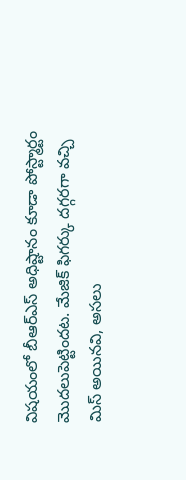విషయంలో బీఆర్ఎస్ అధిష్టానం కూడా పోస్ట్మార్టం మొదలుపెట్టిందట. మేజిక్ ఫిగర్కు దగ్గరగా వచ్చి మిస్ అయినవి, అసలు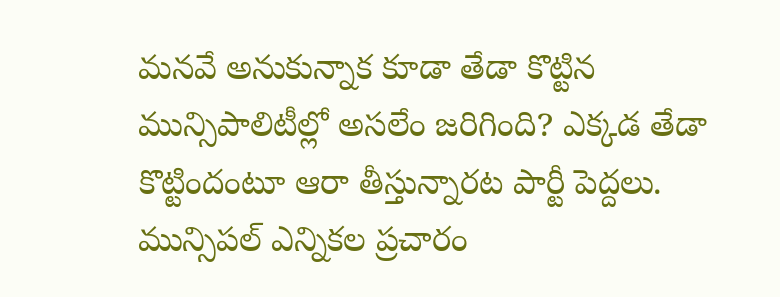మనవే అనుకున్నాక కూడా తేడా కొట్టిన మున్సిపాలిటీల్లో అసలేం జరిగింది? ఎక్కడ తేడా కొట్టిందంటూ ఆరా తీస్తున్నారట పార్టీ పెద్దలు. మున్సిపల్ ఎన్నికల ప్రచారం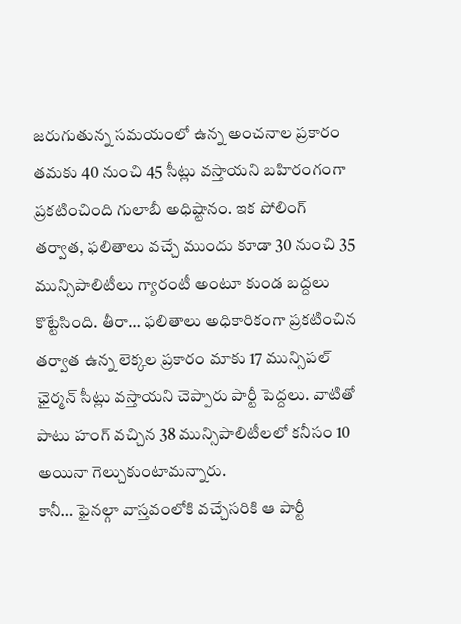జరుగుతున్న సమయంలో ఉన్న అంచనాల ప్రకారం తమకు 40 నుంచి 45 సీట్లు వస్తాయని బహిరంగంగా ప్రకటించింది గులాబీ అధిష్టానం. ఇక పోలింగ్ తర్వాత, ఫలితాలు వచ్చే ముందు కూడా 30 నుంచి 35 మున్సిపాలిటీలు గ్యారంటీ అంటూ కుండ బద్దలు కొట్టేసింది. తీరా… ఫలితాలు అధికారికంగా ప్రకటించిన తర్వాత ఉన్న లెక్కల ప్రకారం మాకు 17 మున్సిపల్ ఛైర్మన్ సీట్లు వస్తాయని చెప్పారు పార్టీ పెద్దలు. వాటితో పాటు హంగ్ వచ్చిన 38 మున్సిపాలిటీలలో కనీసం 10 అయినా గెల్చుకుంటామన్నారు.
కానీ… ఫైనల్గా వాస్తవంలోకి వచ్చేసరికి ఆ పార్టీ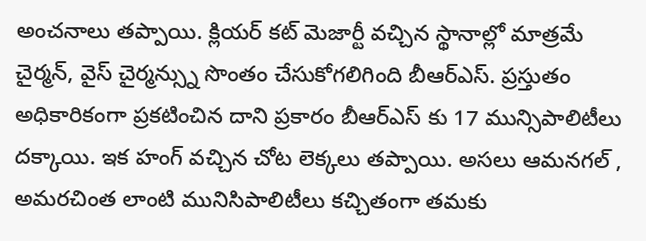అంచనాలు తప్పాయి. క్లియర్ కట్ మెజార్టీ వచ్చిన స్థానాల్లో మాత్రమే చైర్మన్, వైస్ చైర్మన్స్ను సొంతం చేసుకోగలిగింది బీఆర్ఎస్. ప్రస్తుతం అధికారికంగా ప్రకటించిన దాని ప్రకారం బీఆర్ఎస్ కు 17 మున్సిపాలిటీలు దక్కాయి. ఇక హంగ్ వచ్చిన చోట లెక్కలు తప్పాయి. అసలు ఆమనగల్ , అమరచింత లాంటి మునిసిపాలిటీలు కచ్చితంగా తమకు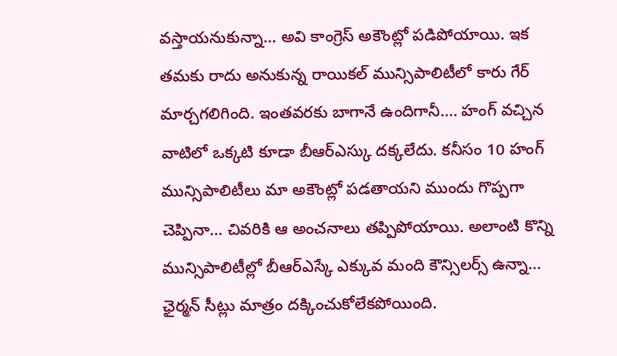వస్తాయనుకున్నా… అవి కాంగ్రెస్ అకౌంట్లో పడిపోయాయి. ఇక తమకు రాదు అనుకున్న రాయికల్ మున్సిపాలిటీలో కారు గేర్ మార్చగలిగింది. ఇంతవరకు బాగానే ఉందిగానీ…. హంగ్ వచ్చిన వాటిలో ఒక్కటి కూడా బీఆర్ఎస్కు దక్కలేదు. కనీసం 10 హంగ్ మున్సిపాలిటీలు మా అకౌంట్లో పడతాయని ముందు గొప్పగా చెప్పినా… చివరికి ఆ అంచనాలు తప్పిపోయాయి. అలాంటి కొన్ని మున్సిపాలిటీల్లో బీఆర్ఎస్కే ఎక్కువ మంది కౌన్సిలర్స్ ఉన్నా… ఛైర్మన్ సీట్లు మాత్రం దక్కించుకోలేకపోయింది.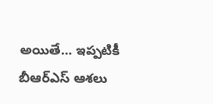అయితే… ఇప్పటికీ బీఆర్ఎస్ ఆశలు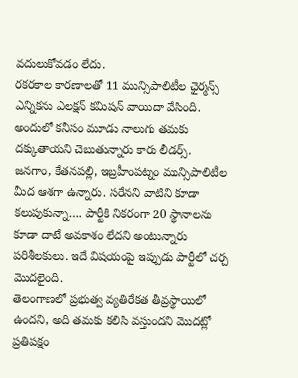వదులుకోవడం లేదు.
రకరకాల కారణాలతో 11 మున్సిపాలిటీల ఛైర్మన్స్ ఎన్నికను ఎలక్షన్ కమిషన్ వాయిదా వేసింది. అందులో కనీసం మూడు నాలుగు తమకు దక్కుతాయని చెబుతున్నారు కారు లీడర్స్. జనగాం, కేతనపల్లి, ఇబ్రహీంపట్నం మున్సిపాలిటీల మీద ఆశగా ఉన్నారు. సరేనని వాటిని కూడా కలుపుకున్నా…. పార్టీకి నికరంగా 20 స్థానాలను కూడా దాటే అవకాశం లేదని అంటున్నారు పరిశీలకులు. ఇదే విషయంపై ఇప్పుడు పార్టీలో చర్చ మొదలైంది.
తెలంగాణలో ప్రభుత్వ వ్యతిరేకత తీవ్రస్థాయిలో ఉందని, అది తమకు కలిసి వస్తుందని మొదట్లో ప్రతిపక్షం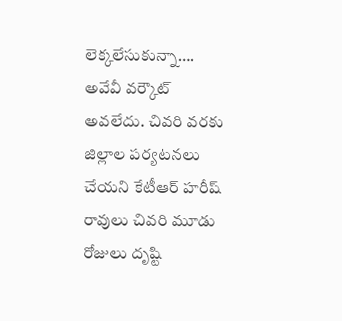లెక్కలేసుకున్నా…. అవేవీ వర్కౌట్ అవలేదు. చివరి వరకు జిల్లాల పర్యటనలు చేయని కేటీఆర్ హరీష్ రావులు చివరి మూడు రోజులు దృష్టి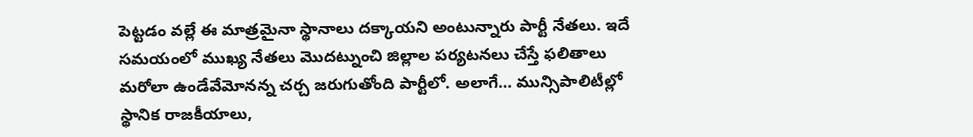పెట్టడం వల్లే ఈ మాత్రమైనా స్థానాలు దక్కాయని అంటున్నారు పార్టీ నేతలు. ఇదే సమయంలో ముఖ్య నేతలు మొదట్నుంచి జిల్లాల పర్యటనలు చేస్తే ఫలితాలు మరోలా ఉండేవేమోనన్న చర్చ జరుగుతోంది పార్టీలో. అలాగే… మున్సిపాలిటీల్లో స్థానిక రాజకీయాలు,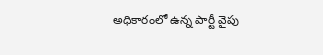అధికారంలో ఉన్న పార్టీ వైపు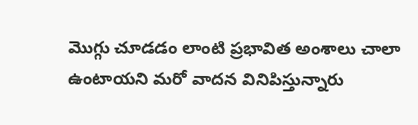మొగ్గు చూడడం లాంటి ప్రభావిత అంశాలు చాలా ఉంటాయని మరో వాదన వినిపిస్తున్నారు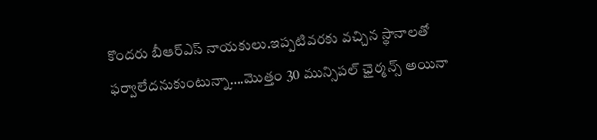కొందరు బీఆర్ఎస్ నాయకులు.ఇప్పటివరకు వచ్చిన స్థానాలతో ఫర్వాలేదనుకుంటున్నా….మొత్తం 30 మున్సిపల్ ఛైర్మన్స్ అయినా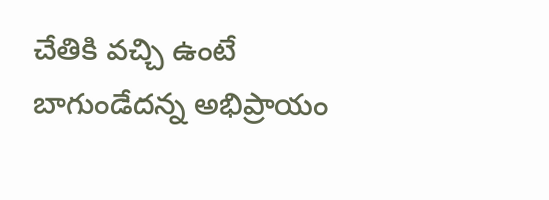చేతికి వచ్చి ఉంటే బాగుండేదన్న అభిప్రాయం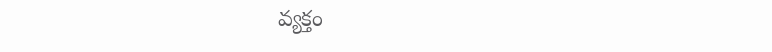వ్యక్తం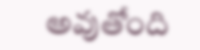అవుతోంది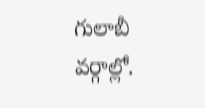గులాబీ వర్గాల్లో.